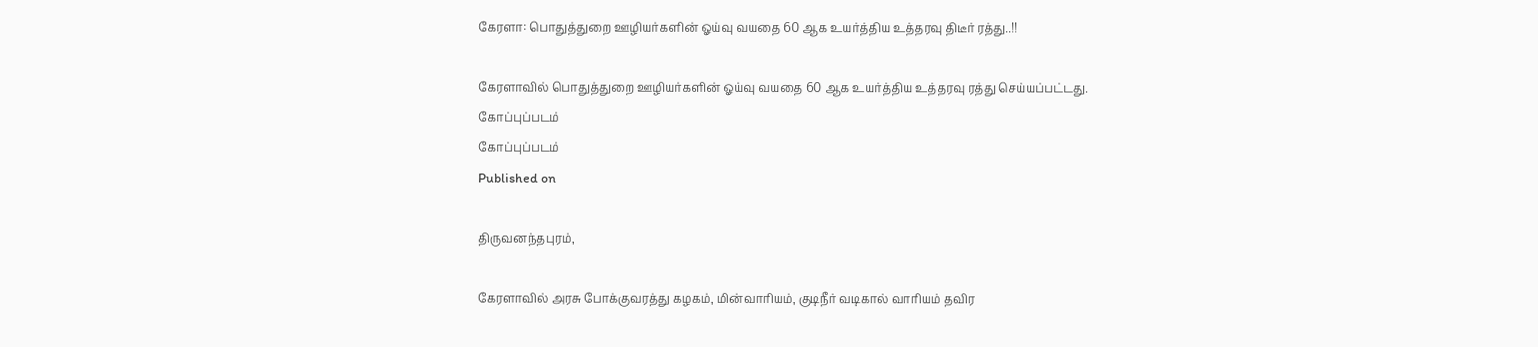கேரளா: பொதுத்துறை ஊழியர்களின் ஓய்வு வயதை 60 ஆக உயர்த்திய உத்தரவு திடீர் ரத்து..!!

கேரளாவில் பொதுத்துறை ஊழியர்களின் ஓய்வு வயதை 60 ஆக உயர்த்திய உத்தரவு ரத்து செய்யப்பட்டது.
கோப்புப்படம்
கோப்புப்படம்
Published on

திருவனந்தபுரம்,

கேரளாவில் அரசு போக்குவரத்து கழகம், மின்வாரியம், குடிநீர் வடிகால் வாரியம் தவிர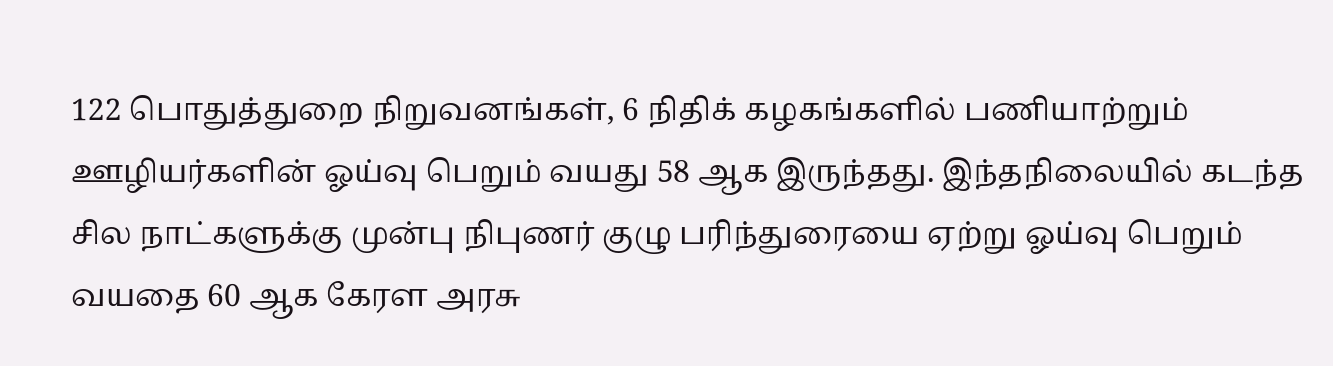122 பொதுத்துறை நிறுவனங்கள், 6 நிதிக் கழகங்களில் பணியாற்றும் ஊழியர்களின் ஓய்வு பெறும் வயது 58 ஆக இருந்தது. இந்தநிலையில் கடந்த சில நாட்களுக்கு முன்பு நிபுணர் குழு பரிந்துரையை ஏற்று ஓய்வு பெறும் வயதை 60 ஆக கேரள அரசு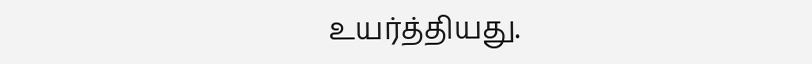உயர்த்தியது.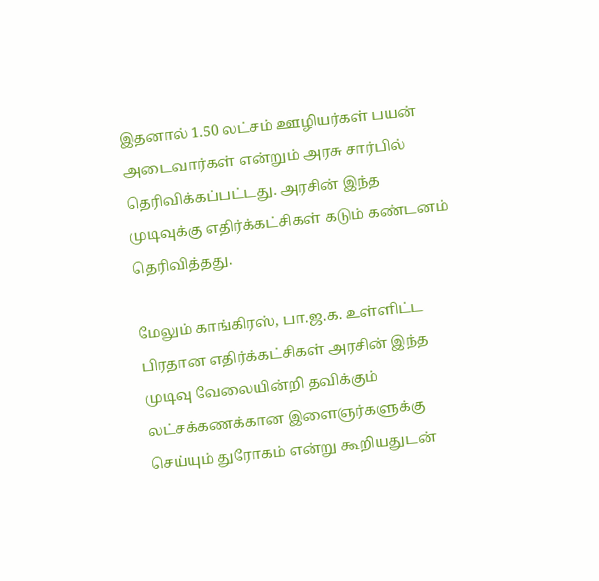இதனால் 1.50 லட்சம் ஊழியர்கள் பயன் அடைவார்கள் என்றும் அரசு சார்பில் தெரிவிக்கப்பட்டது. அரசின் இந்த முடிவுக்கு எதிர்க்கட்சிகள் கடும் கண்டனம் தெரிவித்தது.

மேலும் காங்கிரஸ், பா.ஜ.க. உள்ளிட்ட பிரதான எதிர்க்கட்சிகள் அரசின் இந்த முடிவு வேலையின்றி தவிக்கும் லட்சக்கணக்கான இளைஞர்களுக்கு செய்யும் துரோகம் என்று கூறியதுடன்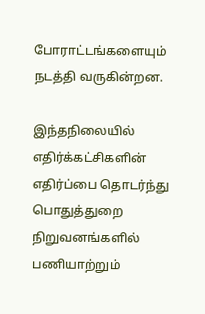போராட்டங்களையும் நடத்தி வருகின்றன.

இந்தநிலையில் எதிர்க்கட்சிகளின் எதிர்ப்பை தொடர்ந்து பொதுத்துறை நிறுவனங்களில் பணியாற்றும்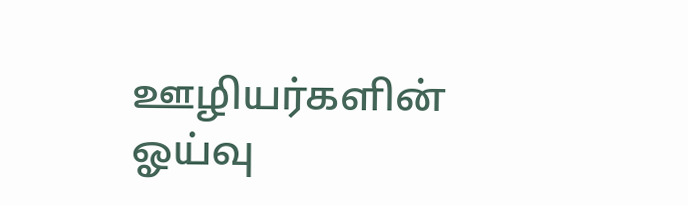ஊழியர்களின் ஓய்வு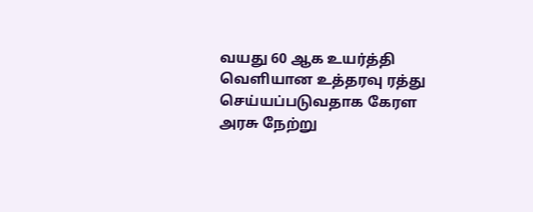வயது 60 ஆக உயர்த்தி வெளியான உத்தரவு ரத்து செய்யப்படுவதாக கேரள அரசு நேற்று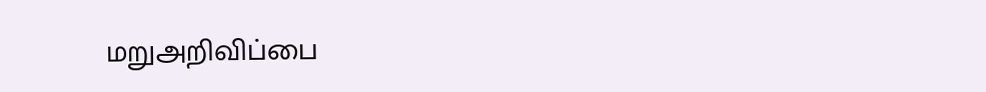மறுஅறிவிப்பை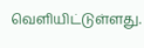வெளியிட்டுள்ளது.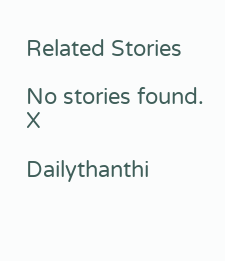Related Stories

No stories found.
X

Dailythanthi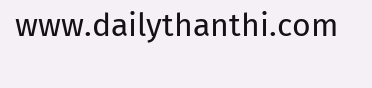www.dailythanthi.com